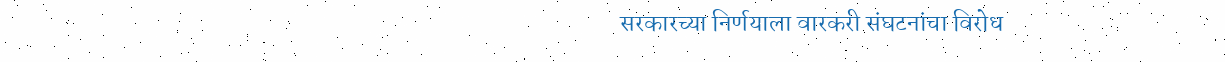सरकारच्या निर्णयाला वारकरी संघटनांचा विरोध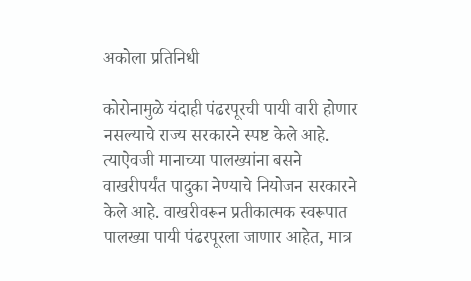अकोला प्रतिनिधी

कोरोनामुळे यंदाही पंढरपूरची पायी वारी होणार नसल्याचे राज्य सरकारने स्पष्ट केले आहे. त्याऐवजी मानाच्या पालख्यांना बसने वाखरीपर्यंत पादुका नेण्याचे नियोजन सरकारने केले आहे. वाखरीवरून प्रतीकात्मक स्वरूपात पालख्या पायी पंढरपूरला जाणार आहेत, मात्र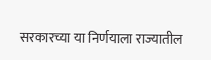सरकारच्या या निर्णयाला राज्यातील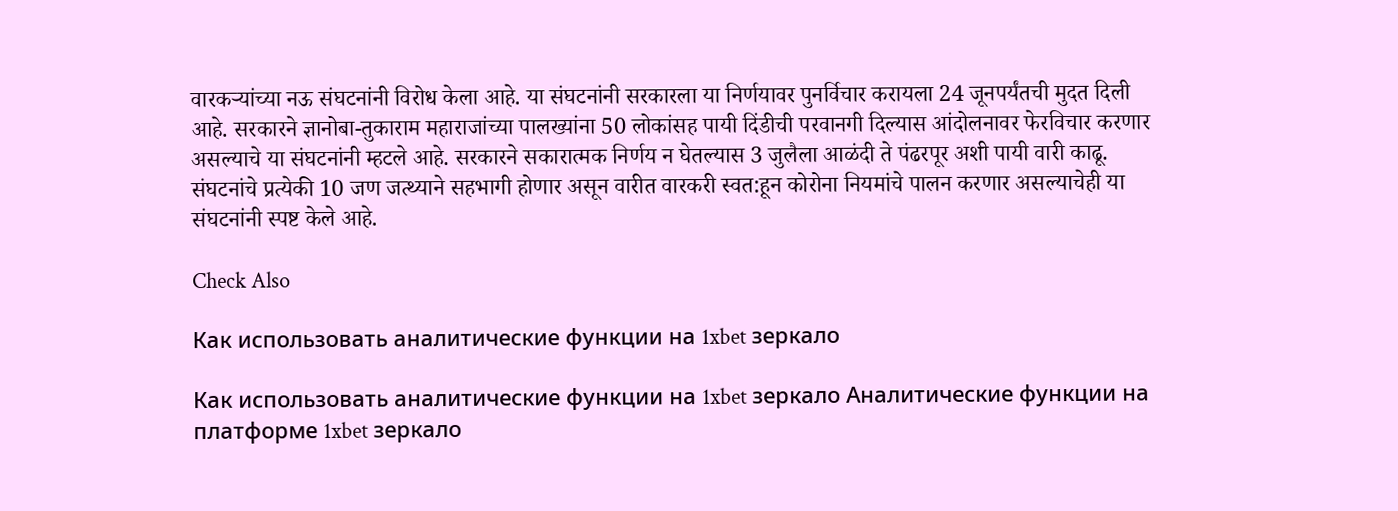वारकर्‍यांच्या नऊ संघटनांनी विरोध केला आहे. या संघटनांनी सरकारला या निर्णयावर पुनर्विचार करायला 24 जूनपर्यंतची मुदत दिली आहे. सरकारने ज्ञानोबा-तुकाराम महाराजांच्या पालख्यांना 50 लोकांसह पायी दिंडीची परवानगी दिल्यास आंदोलनावर फेरविचार करणार असल्याचे या संघटनांनी म्हटले आहे. सरकारने सकारात्मक निर्णय न घेतल्यास 3 जुलैला आळंदी ते पंढरपूर अशी पायी वारी काढू. संघटनांचे प्रत्येकी 10 जण जत्थ्याने सहभागी होणार असून वारीत वारकरी स्वत:हून कोरोना नियमांचे पालन करणार असल्याचेही या संघटनांनी स्पष्ट केले आहे.

Check Also

Как использовать аналитические функции на 1xbet зеркало

Как использовать аналитические функции на 1xbet зеркало Аналитические функции на платформе 1xbet зеркало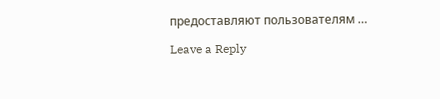предоставляют пользователям …

Leave a Reply